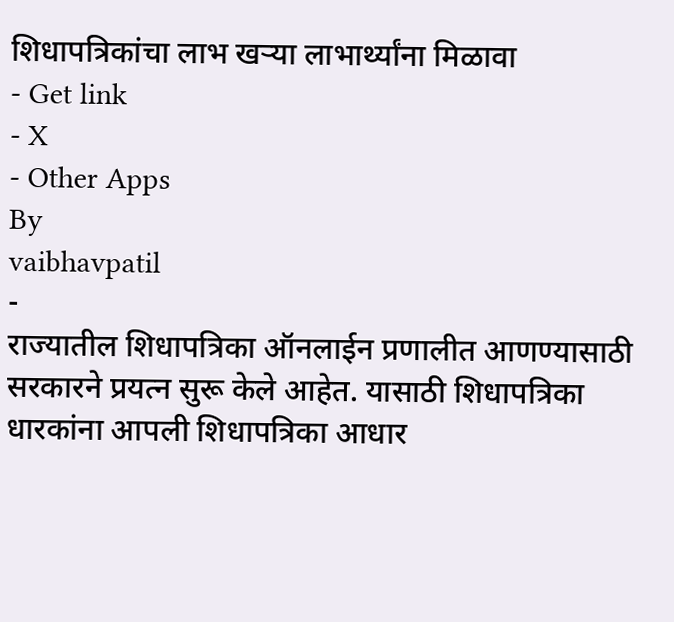शिधापत्रिकांचा लाभ खऱ्या लाभार्थ्यांना मिळावा
- Get link
- X
- Other Apps
By
vaibhavpatil
-
राज्यातील शिधापत्रिका ऑनलाईन प्रणालीत आणण्यासाठी सरकारने प्रयत्न सुरू केले आहेत. यासाठी शिधापत्रिका धारकांना आपली शिधापत्रिका आधार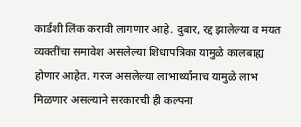कार्डशी लिंक करावी लागणार आहे. दुबार, रद्द झालेल्या व मयत व्यक्तींचा समावेश असलेल्या शिधापत्रिका यामुळे कालबाह्य होणार आहेत. गरज असलेल्या लाभार्थ्यांनाच यामुळे लाभ मिळणार असल्याने सरकारची ही कल्पना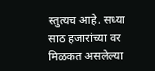स्तुत्यच आहे. सध्या साठ हजारांच्या वर मिळकत असलेल्या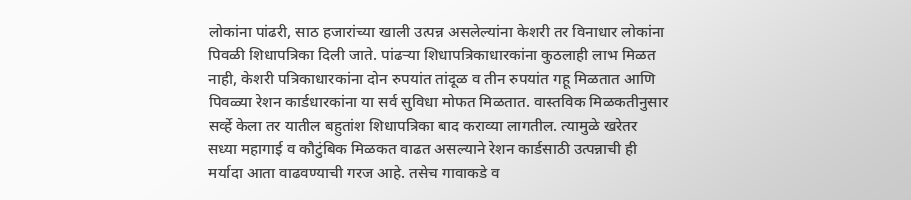लोकांना पांढरी, साठ हजारांच्या खाली उत्पन्न असलेल्यांना केशरी तर विनाधार लोकांना पिवळी शिधापत्रिका दिली जाते. पांढऱ्या शिधापत्रिकाधारकांना कुठलाही लाभ मिळत नाही, केशरी पत्रिकाधारकांना दोन रुपयांत तांदूळ व तीन रुपयांत गहू मिळतात आणि पिवळ्या रेशन कार्डधारकांना या सर्व सुविधा मोफत मिळतात. वास्तविक मिळकतीनुसार सर्व्हे केला तर यातील बहुतांश शिधापत्रिका बाद कराव्या लागतील. त्यामुळे खरेतर सध्या महागाई व कौटुंबिक मिळकत वाढत असल्याने रेशन कार्डसाठी उत्पन्नाची ही मर्यादा आता वाढवण्याची गरज आहे. तसेच गावाकडे व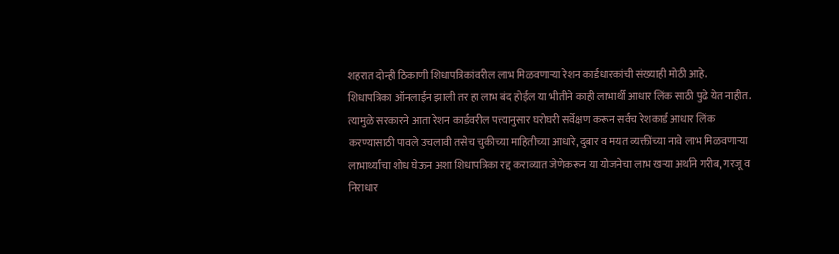शहरात दोन्ही ठिकाणी शिधापत्रिकांवरील लाभ मिळवणाऱ्या रेशन कार्डधारकांची संख्याही मोठी आहे. शिधापत्रिका ऑनलाईन झाली तर हा लाभ बंद होईल या भीतीने काही लाभार्थी आधार लिंक साठी पुढे येत नाहीत. त्यामुळे सरकारने आता रेशन कार्डवरील पत्त्यानुसार घरोघरी सर्वेक्षण करून सर्वच रेशकार्ड आधार लिंक करण्यासाठी पावले उचलावी तसेच चुकीच्या माहितीच्या आधारे, दुबार व मयत व्यक्तींच्या नावे लाभ मिळवणाऱ्या लाभार्थ्यांचा शोध घेऊन अशा शिधापत्रिका रद्द कराव्यात जेणेकरून या योजनेचा लाभ खऱ्या अर्थाने गरीब, गरजू व निराधार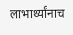लाभार्थ्यांनाच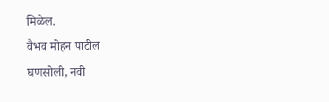मिळेल.
वैभव मोहन पाटील
घणसोली, नवी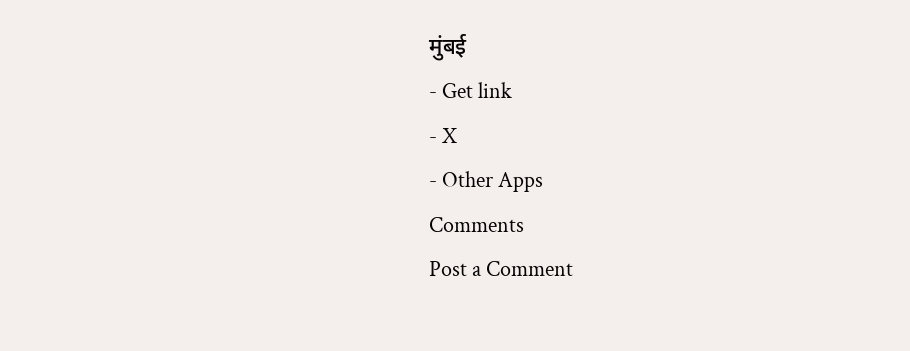मुंबई
- Get link
- X
- Other Apps
Comments
Post a Comment